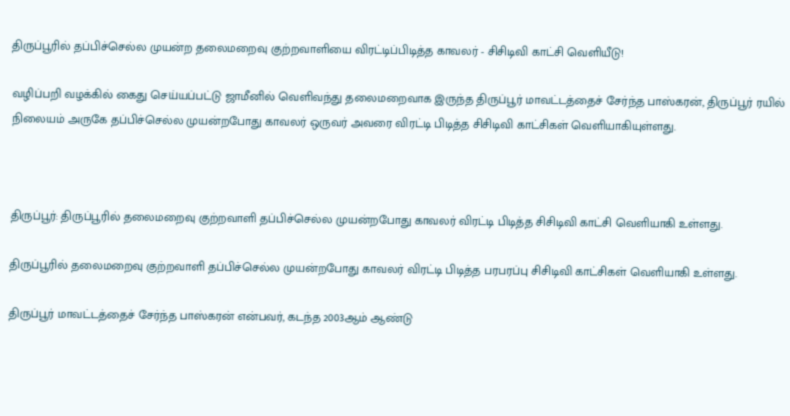திருப்பூரில் தப்பிச்செல்ல முயன்ற தலைமறைவு குற்றவாளியை விரட்டிப்பிடித்த காவலர் - சிசிடிவி காட்சி வெளியீடு!

வழிப்பறி வழக்கில் கைது செய்யப்பட்டு ஜாமீனில் வெளிவந்து தலைமறைவாக இருந்த திருப்பூர் மாவட்டத்தைச் சேர்ந்த பாஸ்கரன், திருப்பூர் ரயில் நிலையம் அருகே தப்பிச்செல்ல முயன்றபோது காவலர் ஒருவர் அவரை விரட்டி பிடித்த சிசிடிவி காட்சிகள் வெளியாகியுள்ளது.



திருப்பூர்: திருப்பூரில் தலைமறைவு குற்றவாளி தப்பிச்செல்ல முயன்றபோது காவலர் விரட்டி பிடித்த சிசிடிவி காட்சி வெளியாகி உள்ளது.

திருப்பூரில் தலைமறைவு குற்றவாளி தப்பிச்செல்ல முயன்றபோது காவலர் விரட்டி பிடித்த பரபரப்பு சிசிடிவி காட்சிகள் வெளியாகி உள்ளது.

திருப்பூர் மாவட்டத்தைச் சேர்ந்த பாஸ்கரன் என்பவர், கடந்த 2003ஆம் ஆண்டு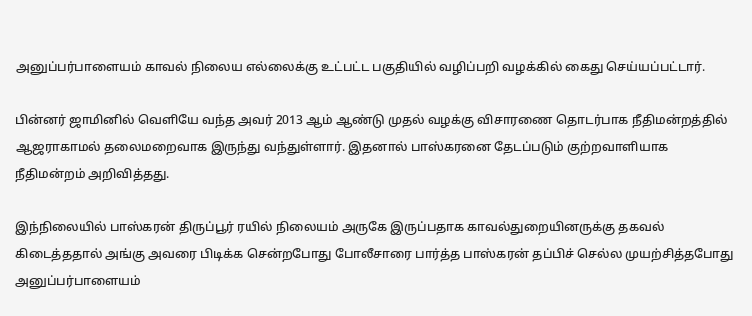அனுப்பர்பாளையம் காவல் நிலைய எல்லைக்கு உட்பட்ட பகுதியில் வழிப்பறி வழக்கில் கைது செய்யப்பட்டார்.

பின்னர் ஜாமினில் வெளியே வந்த அவர் 2013 ஆம் ஆண்டு முதல் வழக்கு விசாரணை தொடர்பாக நீதிமன்றத்தில் ஆஜராகாமல் தலைமறைவாக இருந்து வந்துள்ளார். இதனால் பாஸ்கரனை தேடப்படும் குற்றவாளியாக நீதிமன்றம் அறிவித்தது.

இந்நிலையில் பாஸ்கரன் திருப்பூர் ரயில் நிலையம் அருகே இருப்பதாக காவல்துறையினருக்கு தகவல் கிடைத்ததால் அங்கு அவரை பிடிக்க சென்றபோது போலீசாரை பார்த்த பாஸ்கரன் தப்பிச் செல்ல முயற்சித்தபோது அனுப்பர்பாளையம்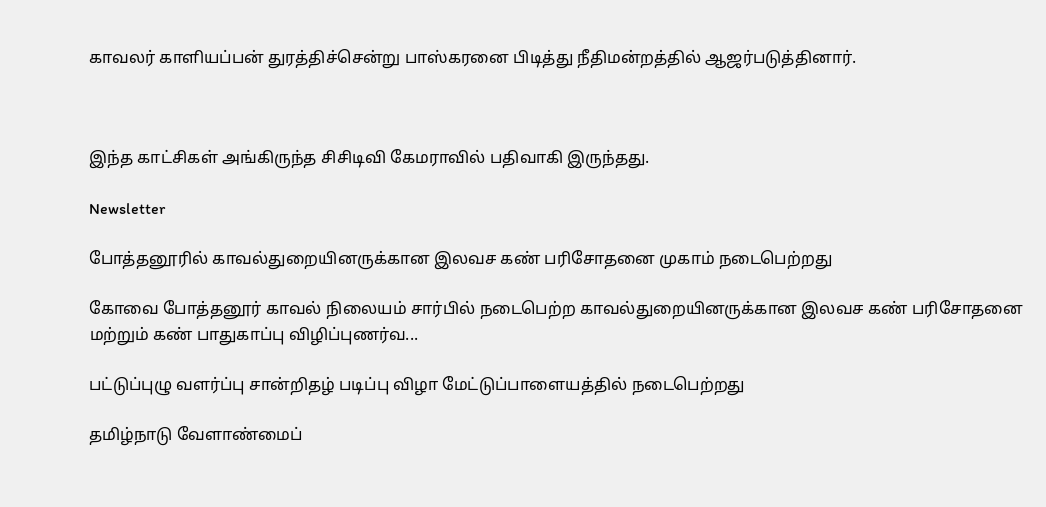காவலர் காளியப்பன் துரத்திச்சென்று பாஸ்கரனை பிடித்து நீதிமன்றத்தில் ஆஜர்படுத்தினார்.



இந்த காட்சிகள் அங்கிருந்த சிசிடிவி கேமராவில் பதிவாகி இருந்தது.

Newsletter

போத்தனூரில் காவல்துறையினருக்கான இலவச கண் பரிசோதனை முகாம் நடைபெற்றது

கோவை போத்தனூர் காவல் நிலையம் சார்பில் நடைபெற்ற காவல்துறையினருக்கான இலவச கண் பரிசோதனை மற்றும் கண் பாதுகாப்பு விழிப்புணர்வ...

பட்டுப்புழு வளர்ப்பு சான்றிதழ் படிப்பு விழா மேட்டுப்பாளையத்தில் நடைபெற்றது

தமிழ்நாடு வேளாண்மைப்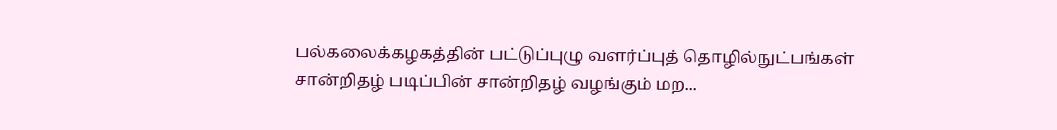பல்கலைக்கழகத்தின் பட்டுப்புழு வளர்ப்புத் தொழில்நுட்பங்கள் சான்றிதழ் படிப்பின் சான்றிதழ் வழங்கும் மற...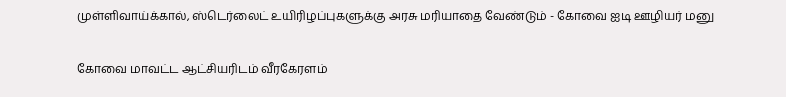முள்ளிவாய்க்கால், ஸ்டெர்லைட் உயிரிழப்புகளுக்கு அரசு மரியாதை வேண்டும் - கோவை ஐடி ஊழியர் மனு

கோவை மாவட்ட ஆட்சியரிடம் வீரகேரளம்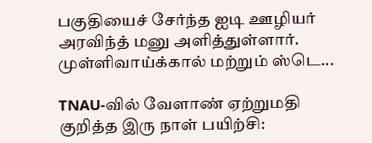பகுதியைச் சேர்ந்த ஐடி ஊழியர் அரவிந்த் மனு அளித்துள்ளார். முள்ளிவாய்க்கால் மற்றும் ஸ்டெ...

TNAU-வில் வேளாண் ஏற்றுமதி குறித்த இரு நாள் பயிற்சி: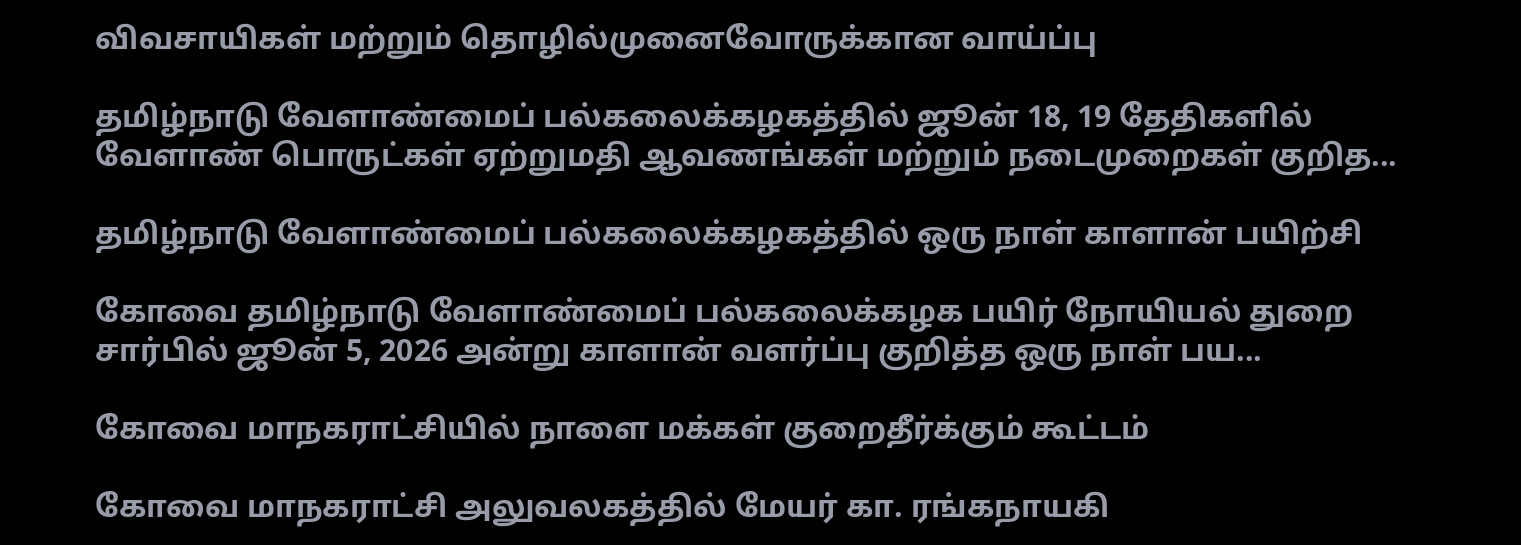விவசாயிகள் மற்றும் தொழில்முனைவோருக்கான வாய்ப்பு

தமிழ்நாடு வேளாண்மைப் பல்கலைக்கழகத்தில் ஜூன் 18, 19 தேதிகளில் வேளாண் பொருட்கள் ஏற்றுமதி ஆவணங்கள் மற்றும் நடைமுறைகள் குறித...

தமிழ்நாடு வேளாண்மைப் பல்கலைக்கழகத்தில் ஒரு நாள் காளான் பயிற்சி

கோவை தமிழ்நாடு வேளாண்மைப் பல்கலைக்கழக பயிர் நோயியல் துறை சார்பில் ஜூன் 5, 2026 அன்று காளான் வளர்ப்பு குறித்த ஒரு நாள் பய...

கோவை மாநகராட்சியில் நாளை மக்கள் குறைதீர்க்கும் கூட்டம்

கோவை மாநகராட்சி அலுவலகத்தில் மேயர் கா. ரங்கநாயகி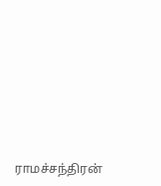ராமச்சந்திரன்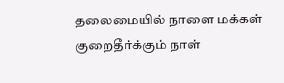தலைமையில் நாளை மக்கள் குறைதீர்க்கும் நாள்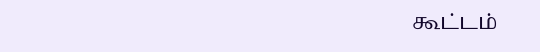கூட்டம்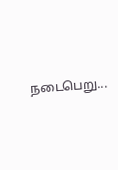நடைபெறு...